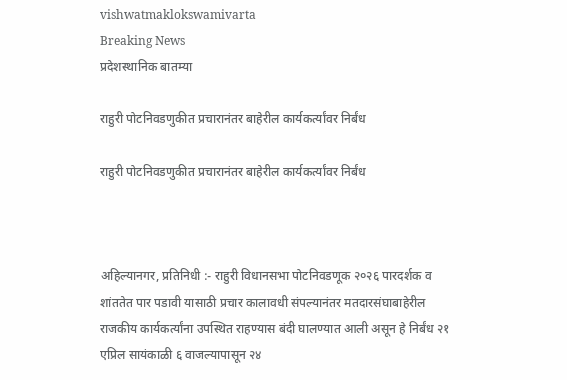vishwatmaklokswamivarta
Breaking News
प्रदेशस्थानिक बातम्या

राहुरी पोटनिवडणुकीत प्रचारानंतर बाहेरील कार्यकर्त्यांवर निर्बंध

राहुरी पोटनिवडणुकीत प्रचारानंतर बाहेरील कार्यकर्त्यांवर निर्बंध



अहिल्यानगर, प्रतिनिधी :- राहुरी विधानसभा पोटनिवडणूक २०२६ पारदर्शक व शांततेत पार पडावी यासाठी प्रचार कालावधी संपल्यानंतर मतदारसंघाबाहेरील राजकीय कार्यकर्त्यांना उपस्थित राहण्यास बंदी घालण्यात आली असून हे निर्बंध २१ एप्रिल सायंकाळी ६ वाजल्यापासून २४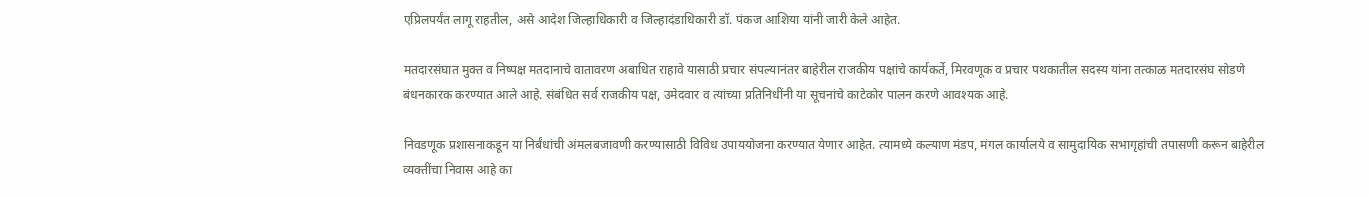एप्रिलपर्यंत लागू राहतील, असे आदेश जिल्हाधिकारी व जिल्हादंडाधिकारी डॉ. पंकज आशिया यांनी जारी केले आहेत.

मतदारसंघात मुक्त व निष्पक्ष मतदानाचे वातावरण अबाधित राहावे यासाठी प्रचार संपल्यानंतर बाहेरील राजकीय पक्षांचे कार्यकर्ते, मिरवणूक व प्रचार पथकातील सदस्य यांना तत्काळ मतदारसंघ सोडणे बंधनकारक करण्यात आले आहे. संबंधित सर्व राजकीय पक्ष, उमेदवार व त्यांच्या प्रतिनिधींनी या सूचनांचे काटेकोर पालन करणे आवश्यक आहे.

निवडणूक प्रशासनाकडून या निर्बंधांची अंमलबजावणी करण्यासाठी विविध उपाययोजना करण्यात येणार आहेत. त्यामध्ये कल्याण मंडप, मंगल कार्यालये व सामुदायिक सभागृहांची तपासणी करून बाहेरील व्यक्तींचा निवास आहे का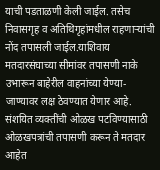याची पडताळणी केली जाईल. तसेच निवासगृह व अतिथिगृहांमधील राहणाऱ्यांची नोंद तपासली जाईल.याशिवाय मतदारसंघाच्या सीमांवर तपासणी नाके उभारून बाहेरील वाहनांच्या येण्या-जाण्यावर लक्ष ठेवण्यात येणार आहे. संशयित व्यक्तींची ओळख पटविण्यासाठी ओळखपत्रांची तपासणी करून ते मतदार आहेत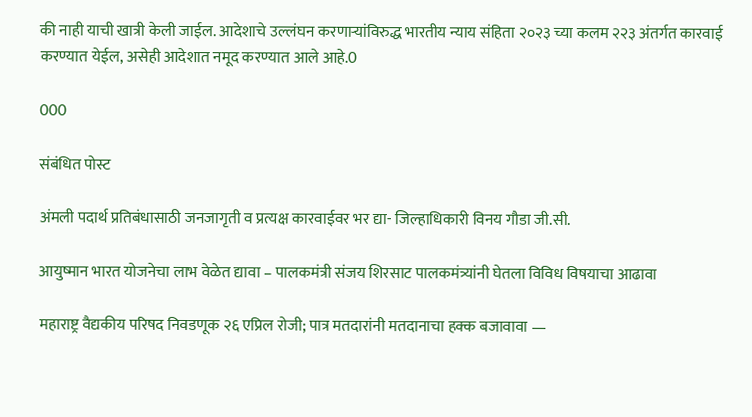की नाही याची खात्री केली जाईल. आदेशाचे उल्लंघन करणाऱ्यांविरुद्ध भारतीय न्याय संहिता २०२३ च्या कलम २२३ अंतर्गत कारवाई करण्यात येईल, असेही आदेशात नमूद करण्यात आले आहे.0

000

संबंधित पोस्ट

अंमली पदार्थ प्रतिबंधासाठी जनजागृती व प्रत्यक्ष कारवाईवर भर द्या- जिल्हाधिकारी विनय गौडा जी.सी.

आयुष्मान भारत योजनेचा लाभ वेळेत द्यावा – पालकमंत्री संजय शिरसाट पालकमंत्र्यांनी घेतला विविध विषयाचा आढावा

महाराष्ट्र वैद्यकीय परिषद निवडणूक २६ एप्रिल रोजी; पात्र मतदारांनी मतदानाचा हक्क बजावावा —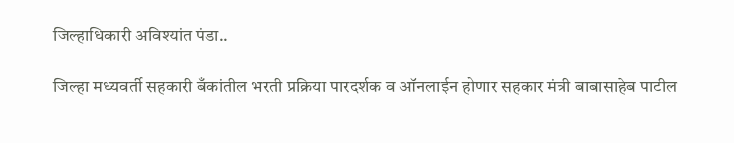जिल्हाधिकारी अविश्यांत पंडा..

जिल्हा मध्यवर्ती सहकारी बँकांतील भरती प्रक्रिया पारदर्शक व ऑनलाईन होणार सहकार मंत्री बाबासाहेब पाटील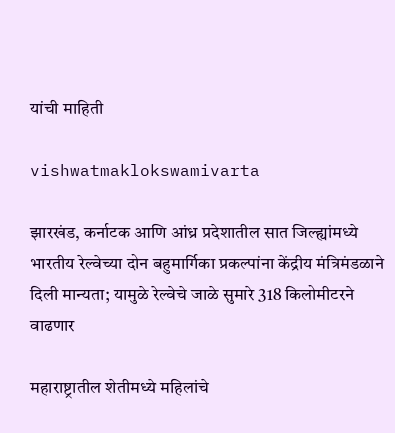यांची माहिती

vishwatmaklokswamivarta

झारखंड, कर्नाटक आणि आंध्र प्रदेशातील सात जिल्ह्यांमध्ये भारतीय रेल्वेच्या दोन बहुमार्गिका प्रकल्पांना केंद्रीय मंत्रिमंडळाने दिली मान्यता; यामुळे रेल्वेचे जाळे सुमारे 318 किलोमीटरने वाढणार

महाराष्ट्रातील शेतीमध्ये महिलांचे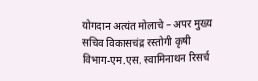योगदान अत्यंत मोलाचे – अपर मुख्य सचिव विकासचंद्र रस्तोगी कृषी विभाग-एम.एस. स्वामिनाथन रिसर्च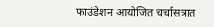फाउंडेशन आयोजित चर्चासत्रात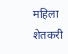महिला शेतकरी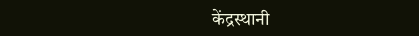केंद्रस्थानी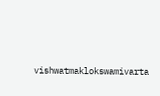vishwatmaklokswamivarta